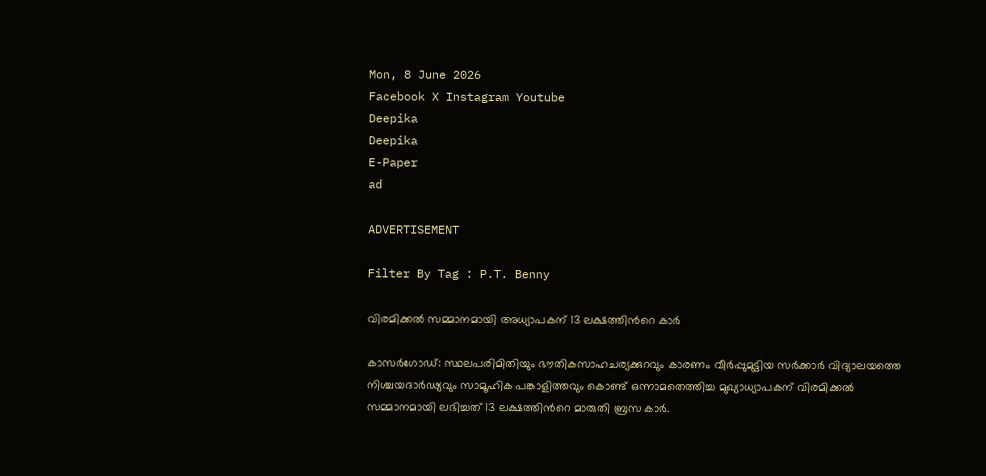Mon, 8 June 2026
Facebook X Instagram Youtube
Deepika
Deepika
E-Paper
ad

ADVERTISEMENT

Filter By Tag : P.T. Benny

വിരമിക്കല്‍ സമ്മാനമായി അധ്യാപകന് 13 ലക്ഷത്തിന്‍റെ കാര്‍

കാസര്‍ഗോഡ്: സ്ഥലപരിമിതിയും ഭൗതികസാഹചര്യക്കുറവും കാരണം വീര്‍പ്പുമുട്ടിയ സര്‍ക്കാര്‍ വിദ്യാലയത്തെ നിശ്ചയദാര്‍ഢ്യവും സാമൂഹിക പങ്കാളിത്തവും കൊണ്ട് ഒന്നാമതെത്തിച്ച മുഖ്യാധ്യാപകന് വിരമിക്കല്‍ സമ്മാനമായി ലഭിച്ചത് 13 ലക്ഷത്തിന്‍റെ മാരുതി ബ്രസ കാര്‍.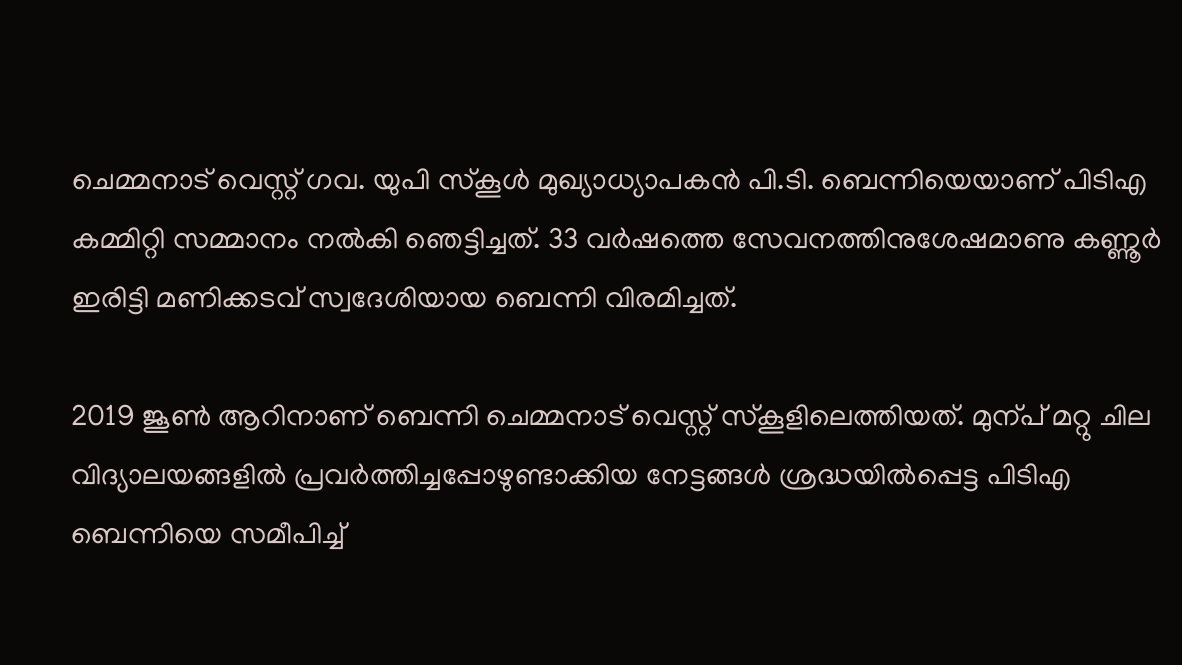ചെമ്മനാട് വെസ്റ്റ് ഗവ. യുപി സ്‌കൂള്‍ മുഖ്യാധ്യാപകന്‍ പി.ടി. ബെന്നിയെയാണ് പിടിഎ കമ്മിറ്റി സമ്മാനം നല്‍കി ഞെട്ടിച്ചത്. 33 വര്‍ഷത്തെ സേവനത്തിനുശേഷമാണു കണ്ണൂര്‍ ഇരിട്ടി മണിക്കടവ് സ്വദേശിയായ ബെന്നി വിരമിച്ചത്.

2019 ജൂണ്‍ ആറിനാണ് ബെന്നി ചെമ്മനാട് വെസ്റ്റ് സ്‌കൂളിലെത്തിയത്. മുന്പ് മറ്റു ചില വിദ്യാലയങ്ങളില്‍ പ്രവര്‍ത്തിച്ചപ്പോഴുണ്ടാക്കിയ നേട്ടങ്ങള്‍ ശ്രദ്ധയില്‍പ്പെട്ട പിടിഎ ബെന്നിയെ സമീപിച്ച്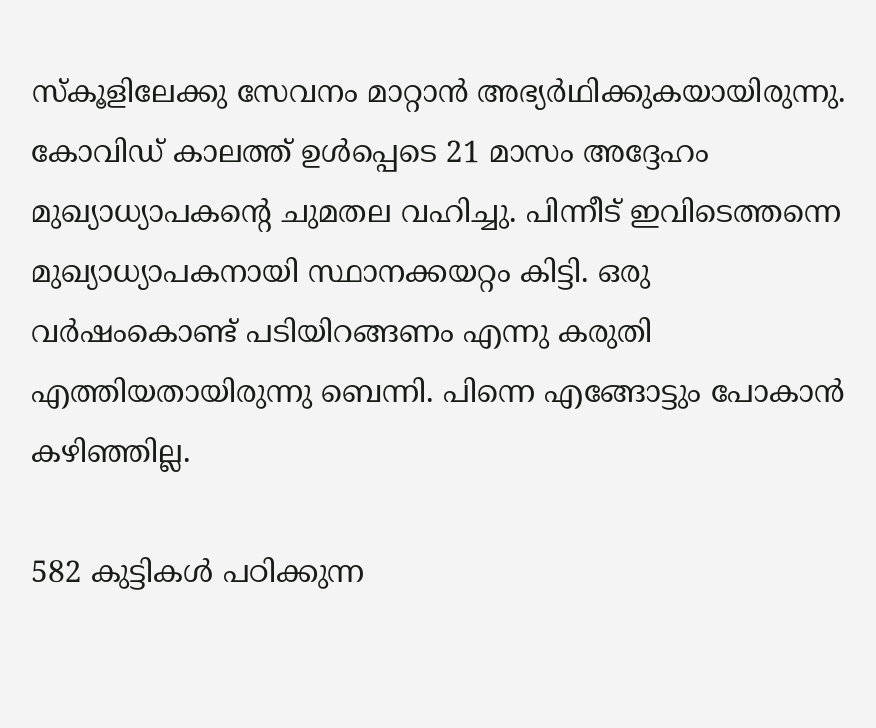സ്‌കൂളിലേക്കു സേവനം മാറ്റാന്‍ അഭ്യര്‍ഥിക്കുകയായിരുന്നു. കോവിഡ് കാലത്ത് ഉള്‍പ്പെടെ 21 മാസം അദ്ദേഹം മുഖ്യാധ്യാപകന്‍റെ ചുമതല വഹിച്ചു. പിന്നീട് ഇവിടെത്തന്നെ മുഖ്യാധ്യാപകനായി സ്ഥാനക്കയറ്റം കിട്ടി. ഒരു വര്‍ഷംകൊണ്ട് പടിയിറങ്ങണം എന്നു കരുതി എത്തിയതായിരുന്നു ബെന്നി. പിന്നെ എങ്ങോട്ടും പോകാന്‍ കഴിഞ്ഞില്ല.

582 കുട്ടികള്‍ പഠിക്കുന്ന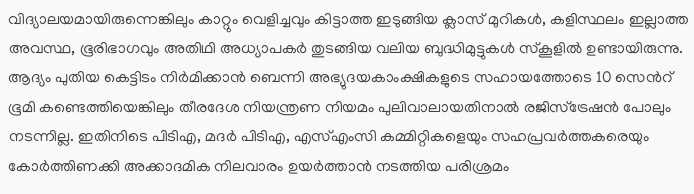വിദ്യാലയമായിരുന്നെങ്കിലും കാറ്റും വെളിച്ചവും കിട്ടാത്ത ഇടുങ്ങിയ ക്ലാസ് മുറികള്‍, കളിസ്ഥലം ഇല്ലാത്ത അവസ്ഥ, ഭൂരിഭാഗവും അതിഥി അധ്യാപകര്‍ തുടങ്ങിയ വലിയ ബുദ്ധിമുട്ടുകള്‍ സ്‌കൂളില്‍ ഉണ്ടായിരുന്നു. ആദ്യം പുതിയ കെട്ടിടം നിര്‍മിക്കാന്‍ ബെന്നി അഭ്യുദയകാംക്ഷികളുടെ സഹായത്തോടെ 10 സെന്‍റ് ഭൂമി കണ്ടെത്തിയെങ്കിലും തീരദേശ നിയന്ത്രണ നിയമം പുലിവാലായതിനാല്‍ രജിസ്‌ട്രേഷന്‍ പോലും നടന്നില്ല. ഇതിനിടെ പിടിഎ, മദര്‍ പിടിഎ, എസ്എംസി കമ്മിറ്റികളെയും സഹപ്രവര്‍ത്തകരെയും കോര്‍ത്തിണക്കി അക്കാദമിക നിലവാരം ഉയര്‍ത്താന്‍ നടത്തിയ പരിശ്രമം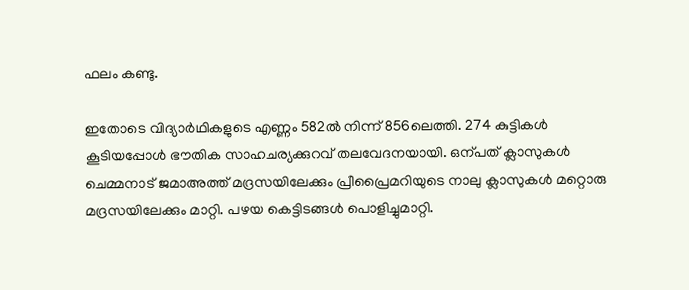ഫലം കണ്ടു.

ഇതോടെ വിദ്യാര്‍ഥികളുടെ എണ്ണം 582ല്‍ നിന്ന് 856ലെത്തി. 274 കുട്ടികള്‍ കൂടിയപ്പോള്‍ ഭൗതിക സാഹചര്യക്കുറവ് തലവേദനയായി. ഒന്പത് ക്ലാസുകള്‍ ചെമ്മനാട് ജമാഅത്ത് മദ്രസയിലേക്കും പ്രീപ്രൈമറിയുടെ നാലു ക്ലാസുകള്‍ മറ്റൊരു മദ്രസയിലേക്കും മാറ്റി. പഴയ കെട്ടിടങ്ങള്‍ പൊളിച്ചുമാറ്റി.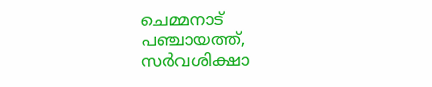ചെമ്മനാട് പഞ്ചായത്ത്, സര്‍വശിക്ഷാ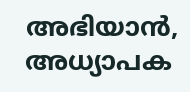അഭിയാന്‍, അധ്യാപക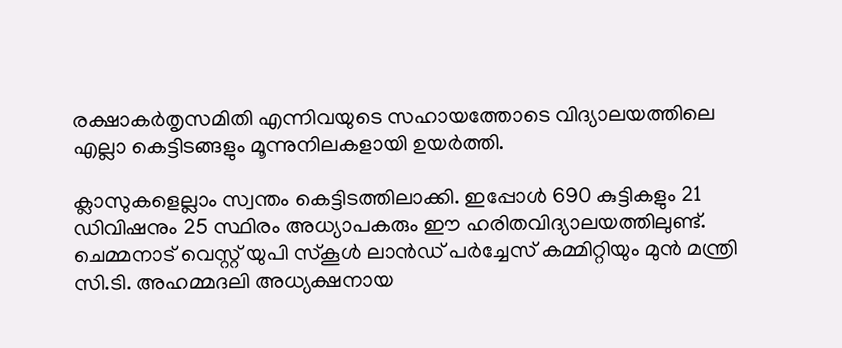രക്ഷാകര്‍തൃസമിതി എന്നിവയുടെ സഹായത്തോടെ വിദ്യാലയത്തിലെ എല്ലാ കെട്ടിടങ്ങളും മൂന്നുനിലകളായി ഉയര്‍ത്തി.

ക്ലാസുകളെല്ലാം സ്വന്തം കെട്ടിടത്തിലാക്കി. ഇപ്പോള്‍ 690 കുട്ടികളും 21 ഡിവിഷനും 25 സ്ഥിരം അധ്യാപകരും ഈ ഹരിതവിദ്യാലയത്തിലുണ്ട്. ചെമ്മനാട് വെസ്റ്റ് യുപി സ്‌കൂള്‍ ലാന്‍ഡ് പര്‍ച്ചേസ് കമ്മിറ്റിയും മുന്‍ മന്ത്രി സി.ടി. അഹമ്മദലി അധ്യക്ഷനായ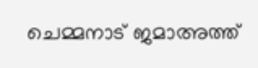ചെമ്മനാട് ജമാഅത്ത്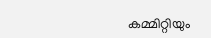കമ്മിറ്റിയും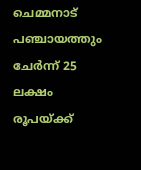ചെമ്മനാട് പഞ്ചായത്തും ചേര്‍ന്ന് 25 ലക്ഷം രൂപയ്ക്ക്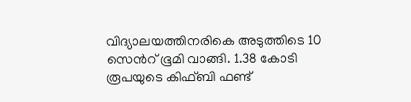വിദ്യാലയത്തിനരികെ അടുത്തിടെ 10 സെന്‍റ് ഭൂമി വാങ്ങി. 1.38 കോടി രൂപയുടെ കിഫ്ബി ഫണ്ട്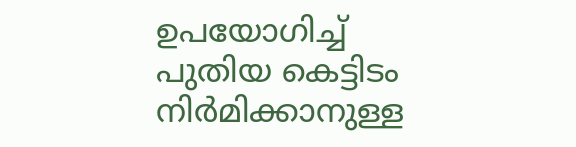ഉപയോഗിച്ച് പുതിയ കെട്ടിടം നിര്‍മിക്കാനുള്ള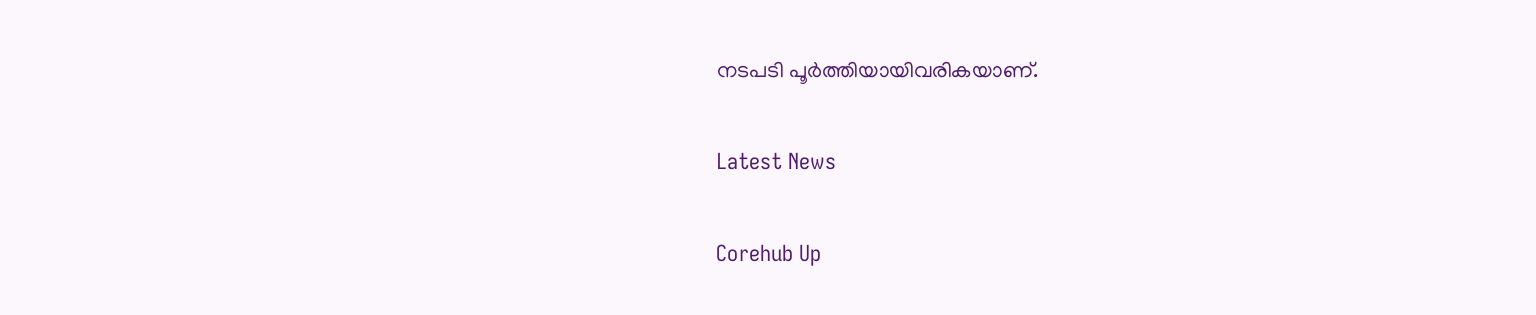നടപടി പൂര്‍ത്തിയായിവരികയാണ്.

Latest News

Corehub Up